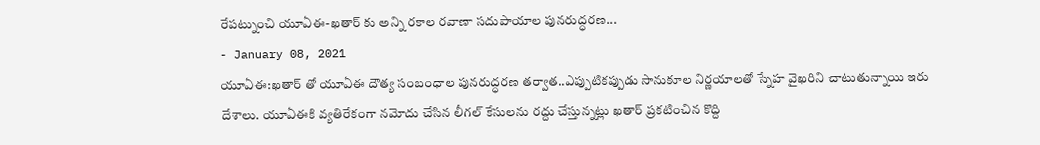రేపట్నుంచి యూఏఈ-ఖతార్ కు అన్ని రకాల రవాణా సదుపాయాల పునరుద్ధరణ...
- January 08, 2021
యూఏఈ:ఖతార్ తో యూఏఈ దౌత్య సంబంధాల పునరుద్ధరణ తర్వాత..ఎప్పుటికప్పుడు సానుకూల నిర్ణయాలతో స్నేహ వైఖరిని చాటుతున్నాయి ఇరు దేశాలు. యూఏఈకి వ్యతిరేకంగా నమోదు చేసిన లీగల్ కేసులను రద్దు చేస్తున్నట్లు ఖతార్ ప్రకటించిన కొద్ది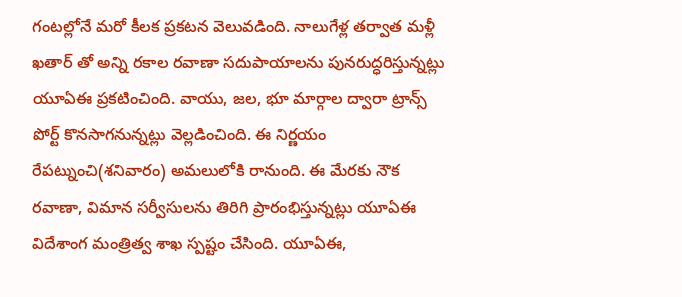గంటల్లోనే మరో కీలక ప్రకటన వెలువడింది. నాలుగేళ్ల తర్వాత మళ్లీ ఖతార్ తో అన్ని రకాల రవాణా సదుపాయాలను పునరుద్ధరిస్తున్నట్లు యూఏఈ ప్రకటించింది. వాయు, జల, భూ మార్గాల ద్వారా ట్రాన్స్ పోర్ట్ కొనసాగనున్నట్లు వెల్లడించింది. ఈ నిర్ణయం రేపట్నుంచి(శనివారం) అమలులోకి రానుంది. ఈ మేరకు నౌక రవాణా, విమాన సర్వీసులను తిరిగి ప్రారంభిస్తున్నట్లు యూఏఈ విదేశాంగ మంత్రిత్వ శాఖ స్పష్టం చేసింది. యూఏఈ,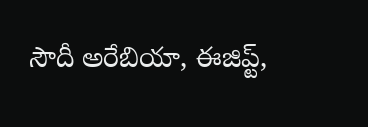సౌదీ అరేబియా, ఈజిప్ట్,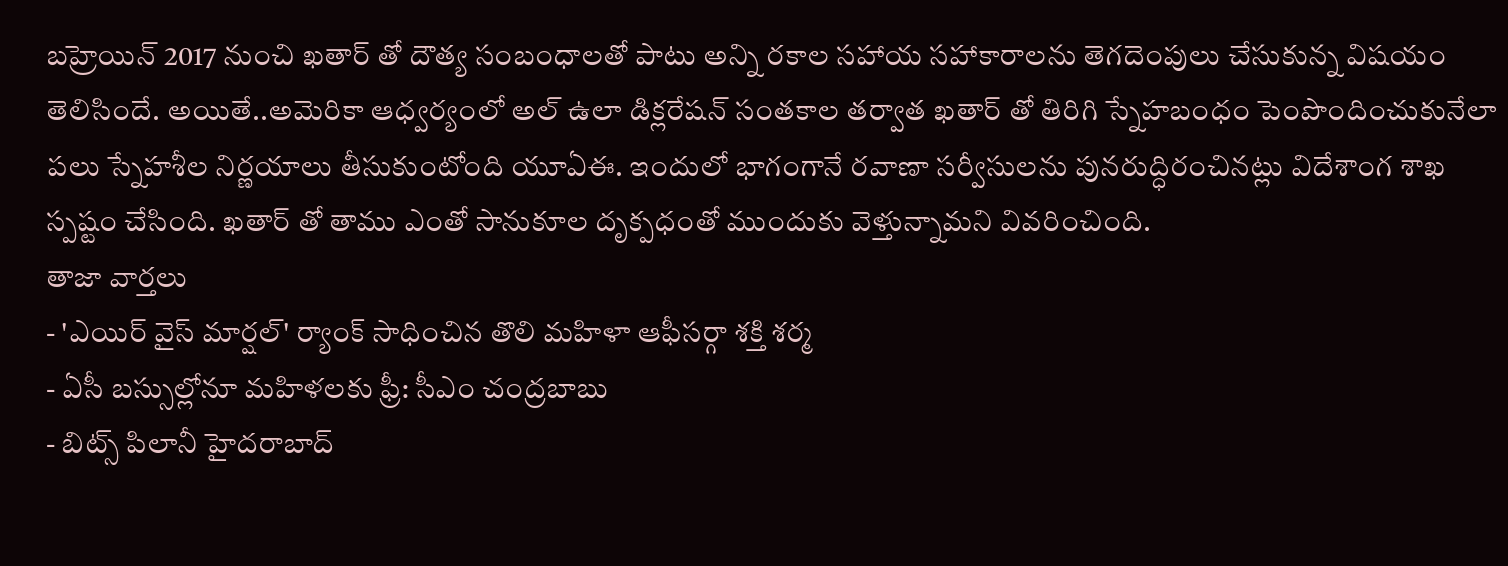బహ్రెయిన్ 2017 నుంచి ఖతార్ తో దౌత్య సంబంధాలతో పాటు అన్ని రకాల సహాయ సహాకారాలను తెగదెంపులు చేసుకున్న విషయం తెలిసిందే. అయితే..అమెరికా ఆధ్వర్యంలో అల్ ఉలా డిక్లరేషన్ సంతకాల తర్వాత ఖతార్ తో తిరిగి స్నేహబంధం పెంపొందించుకునేలా పలు స్నేహశీల నిర్ణయాలు తీసుకుంటోంది యూఏఈ. ఇందులో భాగంగానే రవాణా సర్వీసులను పునరుద్ధిరంచినట్లు విదేశాంగ శాఖ స్పష్టం చేసింది. ఖతార్ తో తాము ఎంతో సానుకూల దృక్పధంతో ముందుకు వెళ్తున్నామని వివరించింది.
తాజా వార్తలు
- 'ఎయిర్ వైస్ మార్షల్' ర్యాంక్ సాధించిన తొలి మహిళా ఆఫీసర్గా శక్తి శర్మ
- ఏసీ బస్సుల్లోనూ మహిళలకు ఫ్రీ: సీఎం చంద్రబాబు
- బిట్స్ పిలానీ హైదరాబాద్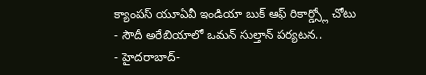క్యాంపస్ యూఏవీ ఇండియా బుక్ ఆఫ్ రికార్డ్స్లో చోటు
- సౌదీ అరేబియాలో ఒమన్ సుల్తాన్ పర్యటన..
- హైదరాబాద్-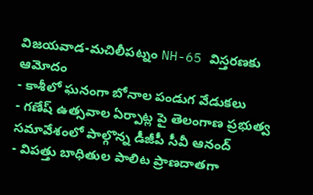విజయవాడ-మచిలీపట్నం NH-65 విస్తరణకు ఆమోదం
- కాశీలో ఘనంగా బోనాల పండుగ వేడుకలు
- గణేష్ ఉత్సవాల ఏర్పాట్ల పై తెలంగాణ ప్రభుత్వ సమావేశంలో పాల్గొన్న డీజీపీ సీవీ ఆనంద్
- విపత్తు బాధితుల పాలిట ప్రాణదాతగా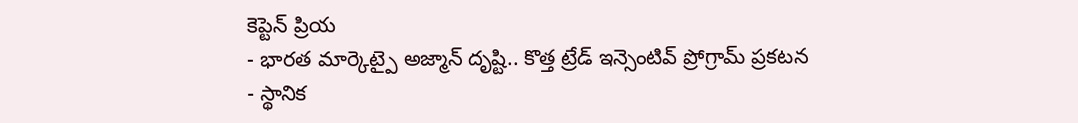కెప్టెన్ ప్రియ
- భారత మార్కెట్పై అజ్మాన్ దృష్టి.. కొత్త ట్రేడ్ ఇన్సెంటివ్ ప్రోగ్రామ్ ప్రకటన
- స్థానిక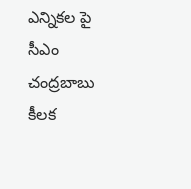ఎన్నికల పై సీఎం చంద్రబాబు కీలక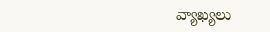వ్యాఖ్యలు